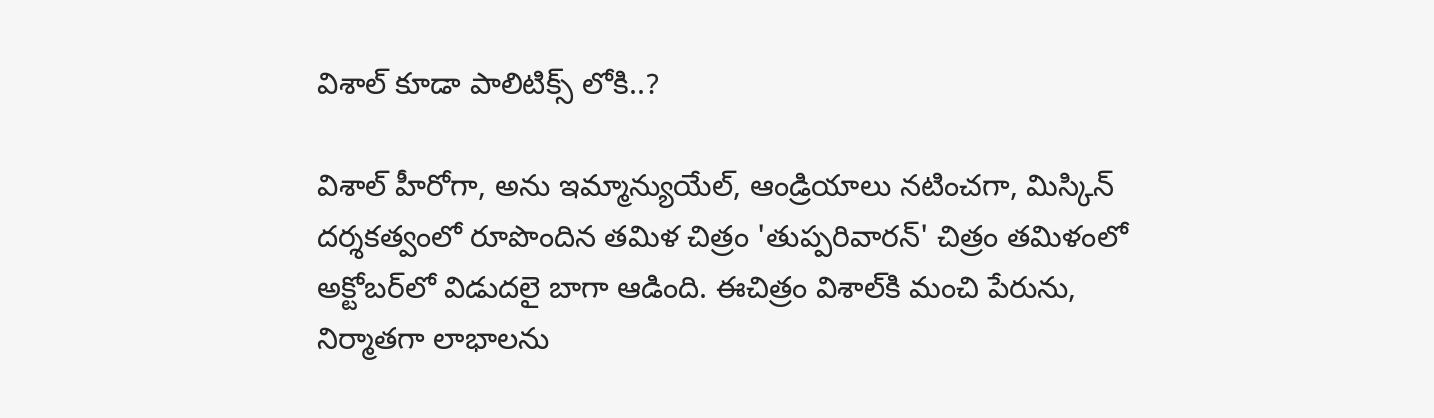విశాల్ కూడా పాలిటిక్స్ లోకి..?

విశాల్‌ హీరోగా, అను ఇమ్మాన్యుయేల్‌, ఆండ్రియాలు నటించగా, మిస్కిన్‌ దర్శకత్వంలో రూపొందిన తమిళ చిత్రం 'తుప్పరివారన్‌' చిత్రం తమిళంలో అక్టోబర్‌లో విడుదలై బాగా ఆడింది. ఈచిత్రం విశాల్‌కి మంచి పేరును, నిర్మాతగా లాభాలను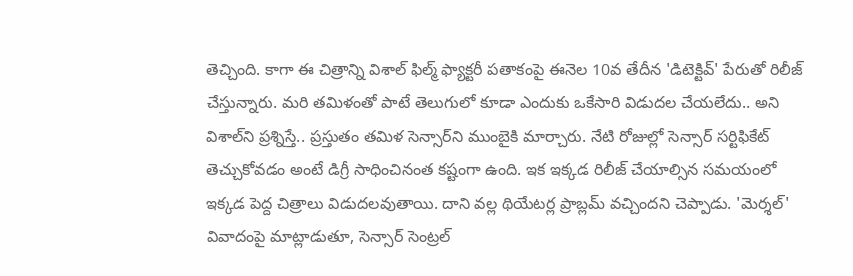తెచ్చింది. కాగా ఈ చిత్రాన్ని విశాల్‌ ఫిల్మ్‌ ఫ్యాక్టరీ పతాకంపై ఈనెల 10వ తేదీన 'డిటెక్టివ్‌' పేరుతో రిలీజ్‌ చేస్తున్నారు. మరి తమిళంతో పాటే తెలుగులో కూడా ఎందుకు ఒకేసారి విడుదల చేయలేదు.. అని విశాల్‌ని ప్రశ్నిస్తే.. ప్రస్తుతం తమిళ సెన్సార్‌ని ముంబైకి మార్చారు. నేటి రోజుల్లో సెన్సార్‌ సర్టిఫికేట్‌ తెచ్చుకోవడం అంటే డిగ్రీ సాధించినంత కష్టంగా ఉంది. ఇక ఇక్కడ రిలీజ్‌ చేయాల్సిన సమయంలో ఇక్కడ పెద్ద చిత్రాలు విడుదలవుతాయి. దాని వల్ల థియేటర్ల ప్రాబ్లమ్‌ వచ్చిందని చెప్పాడు. 'మెర్శల్‌' వివాదంపై మాట్లాడుతూ, సెన్సార్‌ సెంట్రల్‌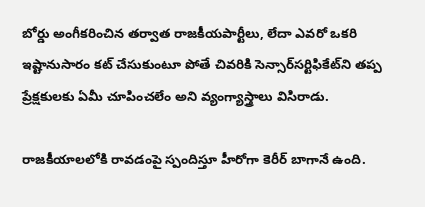బోర్డు అంగీకరించిన తర్వాత రాజకీయపార్టీలు, లేదా ఎవరో ఒకరి ఇష్టానుసారం కట్‌ చేసుకుంటూ పోతే చివరికి సెన్సార్‌సర్టిఫికేట్‌ని తప్ప ప్రేక్షకులకు ఏమీ చూపించలేం అని వ్యంగ్యాస్త్రాలు విసిరాడు.

రాజకీయాలలోకి రావడంపై స్పందిస్తూ హీరోగా కెరీర్‌ బాగానే ఉంది.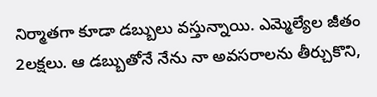నిర్మాతగా కూడా డబ్బులు వస్తున్నాయి. ఎమ్మెల్యేల జీతం 2లక్షలు. ఆ డబ్బుతోనే నేను నా అవసరాలను తీర్చుకొని,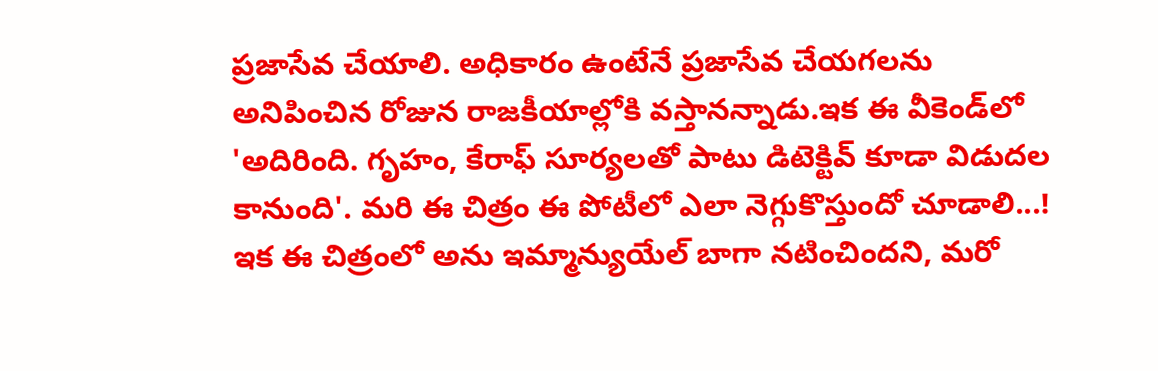ప్రజాసేవ చేయాలి. అధికారం ఉంటేనే ప్రజాసేవ చేయగలను అనిపించిన రోజున రాజకీయాల్లోకి వస్తానన్నాడు.ఇక ఈ వీకెండ్‌లో 'అదిరింది. గృహం, కేరాఫ్‌ సూర్యలతో పాటు డిటెక్టివ్‌ కూడా విడుదల కానుంది'. మరి ఈ చిత్రం ఈ పోటీలో ఎలా నెగ్గుకొస్తుందో చూడాలి...! ఇక ఈ చిత్రంలో అను ఇమ్మాన్యుయేల్‌ బాగా నటించిందని, మరో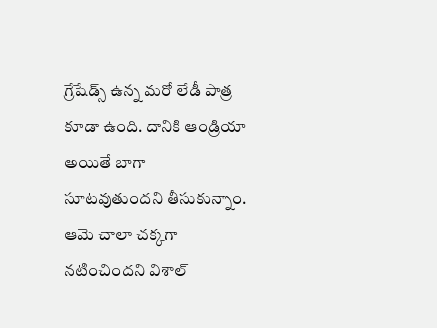గ్రేషేడ్స్‌ ఉన్న మరో లేడీ పాత్ర కూడా ఉంది. దానికి ఆండ్రియా అయితే బాగా సూటవుతుందని తీసుకున్నాం. ఆమె చాలా చక్కగా నటించిందని విశాల్‌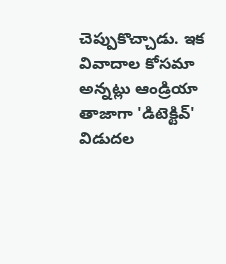చెప్పుకొచ్చాడు. ఇక వివాదాల కోసమా అన్నట్లు ఆండ్రియా తాజాగా 'డిటెక్టివ్‌' విడుదల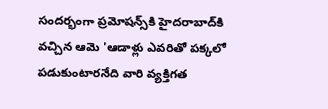సందర్భంగా ప్రమోషన్స్‌కి హైదరాబాద్‌కి వచ్చిన ఆమె 'ఆడాళ్లు ఎవరితో పక్కలో పడుకుంటారనేది వారి వ్యక్తిగత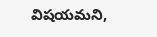విషయమని,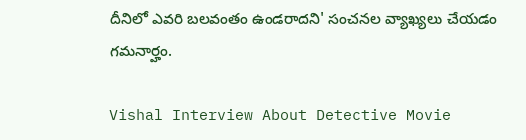దీనిలో ఎవరి బలవంతం ఉండరాదని' సంచనల వ్యాఖ్యలు చేయడం గమనార్హం.

Vishal Interview About Detective Movie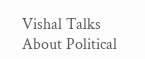Vishal Talks About Political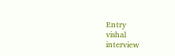Entry
vishal
interview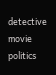detective movie
politics